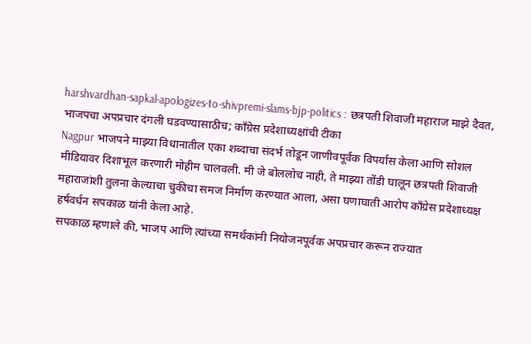harshvardhan-sapkal-apologizes-to-shivpremi-slams-bjp-politics : छत्रपती शिवाजी महाराज माझे दैवत, भाजपचा अपप्रचार दंगली घडवण्यासाठीच; काँग्रेस प्रदेशाध्यक्षांची टीका
Nagpur भाजपने माझ्या विधानातील एका शब्दाचा संदर्भ तोडून जाणीवपूर्वक विपर्यास केला आणि सोशल मीडियावर दिशाभूल करणारी मोहीम चालवली. मी जे बोललोच नाही, ते माझ्या तोंडी घालून छत्रपती शिवाजी महाराजांशी तुलना केल्याचा चुकीचा समज निर्माण करण्यात आला, असा घणाघाती आरोप काँग्रेस प्रदेशाध्यक्ष हर्षवर्धन सपकाळ यांनी केला आहे.
सपकाळ म्हणाले की, भाजप आणि त्यांच्या समर्थकांनी नियोजनपूर्वक अपप्रचार करून राज्यात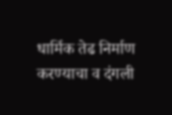धार्मिक तेढ निर्माण करण्याचा व दंगली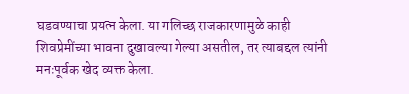घडवण्याचा प्रयत्न केला. या गलिच्छ राजकारणामुळे काही शिवप्रेमींच्या भावना दुखावल्या गेल्या असतील, तर त्याबद्दल त्यांनी मनःपूर्वक खेद व्यक्त केला.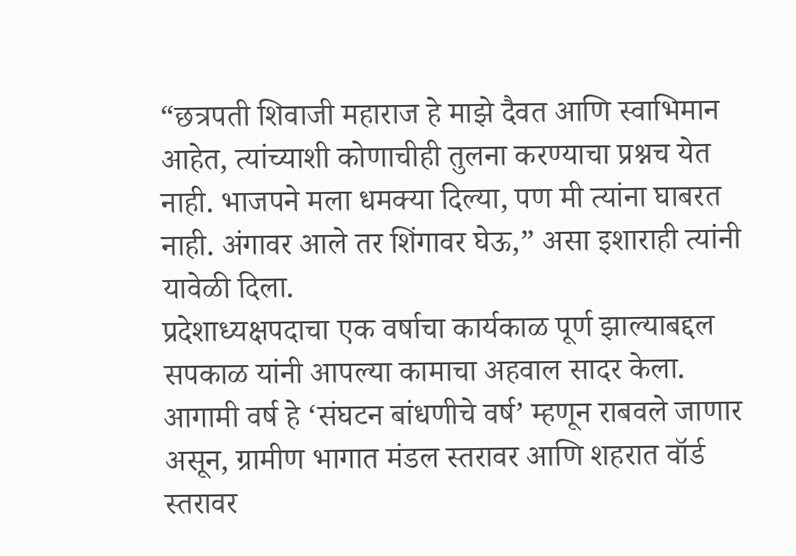“छत्रपती शिवाजी महाराज हे माझे दैवत आणि स्वाभिमान आहेत, त्यांच्याशी कोणाचीही तुलना करण्याचा प्रश्नच येत नाही. भाजपने मला धमक्या दिल्या, पण मी त्यांना घाबरत नाही. अंगावर आले तर शिंगावर घेऊ,” असा इशाराही त्यांनी यावेळी दिला.
प्रदेशाध्यक्षपदाचा एक वर्षाचा कार्यकाळ पूर्ण झाल्याबद्दल सपकाळ यांनी आपल्या कामाचा अहवाल सादर केला. आगामी वर्ष हे ‘संघटन बांधणीचे वर्ष’ म्हणून राबवले जाणार असून, ग्रामीण भागात मंडल स्तरावर आणि शहरात वॉर्ड स्तरावर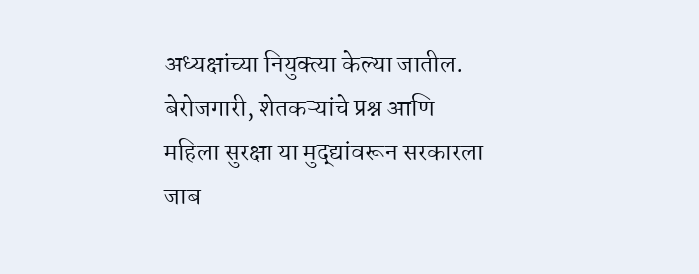अध्यक्षांच्या नियुक्त्या केल्या जातील. बेरोजगारी, शेतकऱ्यांचे प्रश्न आणि महिला सुरक्षा या मुद्द्यांवरून सरकारला जाब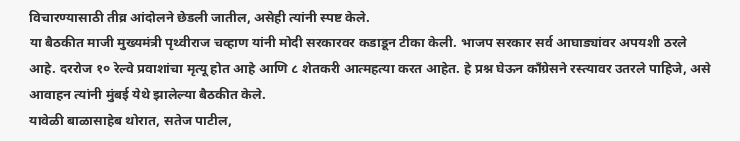विचारण्यासाठी तीव्र आंदोलने छेडली जातील, असेही त्यांनी स्पष्ट केले.
या बैठकीत माजी मुख्यमंत्री पृथ्वीराज चव्हाण यांनी मोदी सरकारवर कडाडून टीका केली. भाजप सरकार सर्व आघाड्यांवर अपयशी ठरले आहे. दररोज १० रेल्वे प्रवाशांचा मृत्यू होत आहे आणि ८ शेतकरी आत्महत्या करत आहेत. हे प्रश्न घेऊन काँग्रेसने रस्त्यावर उतरले पाहिजे, असे आवाहन त्यांनी मुंबई येथे झालेल्या बैठकीत केले.
यावेळी बाळासाहेब थोरात, सतेज पाटील,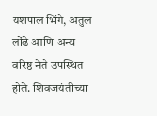यशपाल भिंगे, अतुल लोंढे आणि अन्य वरिष्ठ नेते उपस्थित होते. शिवजयंतीच्या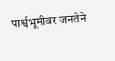पार्श्वभूमीवर जनतेने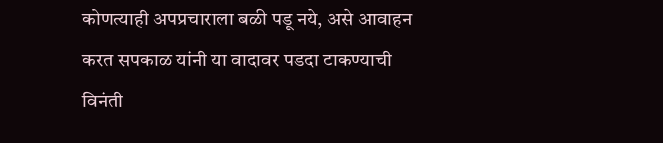कोणत्याही अपप्रचाराला बळी पडू नये, असे आवाहन करत सपकाळ यांनी या वादावर पडदा टाकण्याची विनंती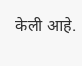केली आहे.